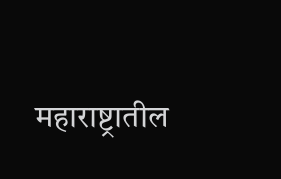महाराष्ट्रातील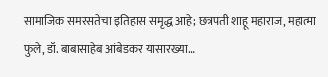सामाजिक समरसतेचा इतिहास समृद्ध आहे; छत्रपती शाहू महाराज, महात्मा फुले, डॉ. बाबासाहेब आंबेडकर यासारख्या…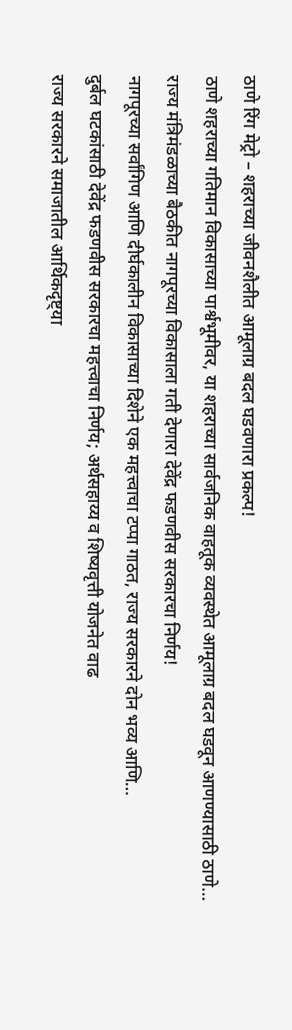ठाणे रिंग मेट्रो – शहराच्या जीवनशैलीत आमूलाग्र बदल घडवणारा प्रकल्प!
ठाणे शहराच्या गतिमान विकासाच्या पार्श्वभूमीवर, या शहराच्या सार्वजनिक वाहतूक व्यवस्थेत आमूलाग्र बदल घडवून आणण्यासाठी ठाणे…
राज्य मंत्रिमंडळाच्या बैठकीत नागपूरच्या विकासाला गती देणारा देवेंद्र फडणवीस सरकारचा निर्णय!
नागपूरच्या सर्वांगिण आणि दीर्घकालीन विकासाच्या दिशेने एक महत्त्वाचा टप्पा गाठत, राज्य सरकारने दोन भव्य आणि…
दुर्बल घटकांसाठी देवेंद्र फडणवीस सरकारचा महत्त्वाचा निर्णय; अर्थसहाय्य व शिष्यवृत्ती योजनेत वाढ
राज्य सरकारने समाजातील आर्थिकदृष्ट्या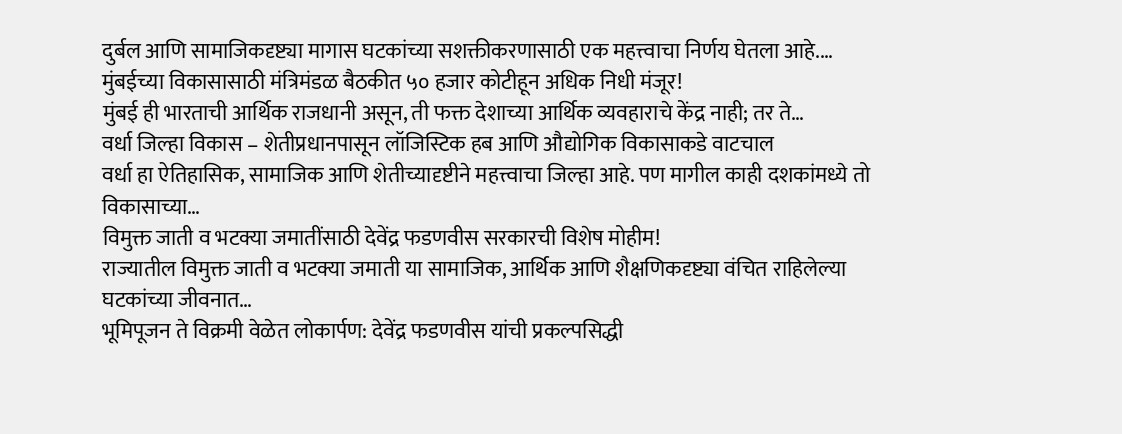दुर्बल आणि सामाजिकदृष्ट्या मागास घटकांच्या सशक्तीकरणासाठी एक महत्त्वाचा निर्णय घेतला आहे.…
मुंबईच्या विकासासाठी मंत्रिमंडळ बैठकीत ५० हजार कोटीहून अधिक निधी मंजूर!
मुंबई ही भारताची आर्थिक राजधानी असून, ती फक्त देशाच्या आर्थिक व्यवहाराचे केंद्र नाही; तर ते…
वर्धा जिल्हा विकास – शेतीप्रधानपासून लॉजिस्टिक हब आणि औद्योगिक विकासाकडे वाटचाल
वर्धा हा ऐतिहासिक, सामाजिक आणि शेतीच्यादृष्टीने महत्त्वाचा जिल्हा आहे. पण मागील काही दशकांमध्ये तो विकासाच्या…
विमुक्त जाती व भटक्या जमातींसाठी देवेंद्र फडणवीस सरकारची विशेष मोहीम!
राज्यातील विमुक्त जाती व भटक्या जमाती या सामाजिक, आर्थिक आणि शैक्षणिकदृष्ट्या वंचित राहिलेल्या घटकांच्या जीवनात…
भूमिपूजन ते विक्रमी वेळेत लोकार्पण: देवेंद्र फडणवीस यांची प्रकल्पसिद्धी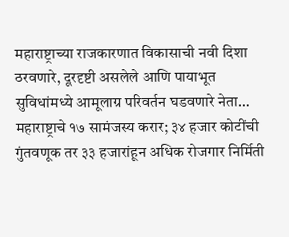महाराष्ट्राच्या राजकारणात विकासाची नवी दिशा ठरवणारे, दूरदृष्टी असलेले आणि पायाभूत सुविधांमध्ये आमूलाग्र परिवर्तन घडवणारे नेता…
महाराष्ट्राचे १७ सामंजस्य करार; ३४ हजार कोटींची गुंतवणूक तर ३३ हजारांहून अधिक रोजगार निर्मिती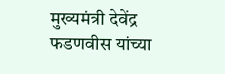मुख्यमंत्री देवेंद्र फडणवीस यांच्या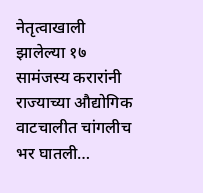नेतृत्वाखाली झालेल्या १७ सामंजस्य करारांनी राज्याच्या औद्योगिक वाटचालीत चांगलीच भर घातली…